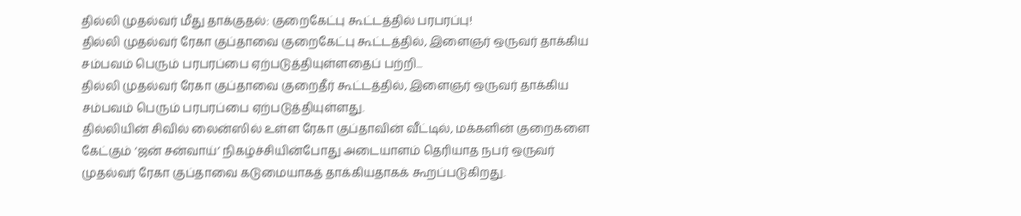தில்லி முதல்வர் மீது தாக்குதல்: குறைகேட்பு கூட்டத்தில் பரபரப்பு!
தில்லி முதல்வர் ரேகா குப்தாவை குறைகேட்பு கூட்டத்தில், இளைஞர் ஒருவர் தாக்கிய சம்பவம் பெரும் பரபரப்பை ஏற்படுத்தியுள்ளதைப் பற்றி...
தில்லி முதல்வர் ரேகா குப்தாவை குறைதீர் கூட்டத்தில், இளைஞர் ஒருவர் தாக்கிய சம்பவம் பெரும் பரபரப்பை ஏற்படுத்தியுள்ளது.
தில்லியின் சிவில் லைன்ஸில் உள்ள ரேகா குப்தாவின் வீட்டில், மக்களின் குறைகளை கேட்கும் ‘ஜன் சன்வாய்’ நிகழ்ச்சியின்போது அடையாளம் தெரியாத நபர் ஒருவர் முதல்வர் ரேகா குப்தாவை கடுமையாகத் தாக்கியதாகக் கூறப்படுகிறது.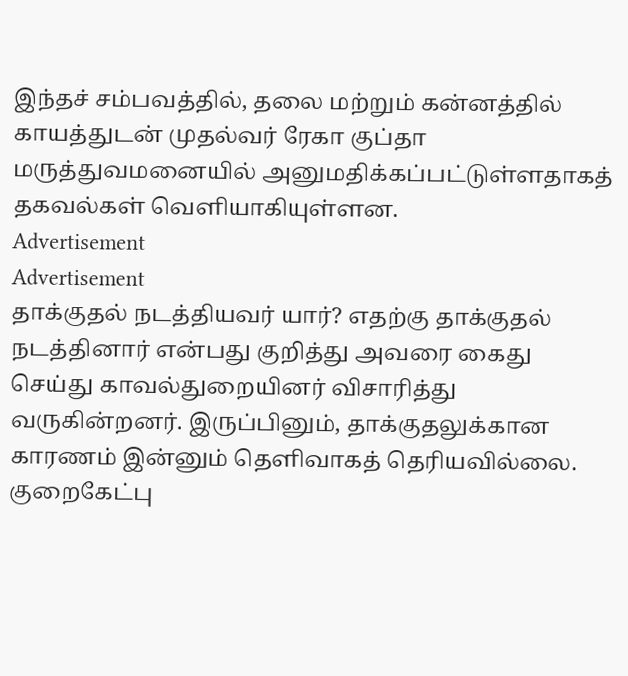இந்தச் சம்பவத்தில், தலை மற்றும் கன்னத்தில் காயத்துடன் முதல்வர் ரேகா குப்தா மருத்துவமனையில் அனுமதிக்கப்பட்டுள்ளதாகத் தகவல்கள் வெளியாகியுள்ளன.
Advertisement
Advertisement
தாக்குதல் நடத்தியவர் யார்? எதற்கு தாக்குதல் நடத்தினார் என்பது குறித்து அவரை கைது செய்து காவல்துறையினர் விசாரித்து வருகின்றனர். இருப்பினும், தாக்குதலுக்கான காரணம் இன்னும் தெளிவாகத் தெரியவில்லை.
குறைகேட்பு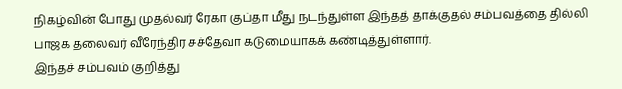நிகழ்வின் போது முதல்வர் ரேகா குப்தா மீது நடந்துள்ள இந்தத் தாக்குதல் சம்பவத்தை தில்லி பாஜக தலைவர் வீரேந்திர சச்தேவா கடுமையாகக் கண்டித்துள்ளார்.
இந்தச் சம்பவம் குறித்து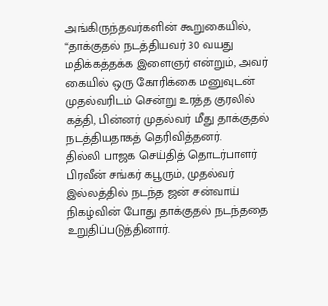அங்கிருந்தவர்களின் கூறுகையில், “தாக்குதல் நடத்தியவர் 30 வயது மதிக்கத்தக்க இளைஞர் என்றும், அவர் கையில் ஒரு கோரிக்கை மனுவுடன் முதல்வரிடம் சென்று உரத்த குரலில் கத்தி, பின்னர் முதல்வர் மீது தாக்குதல் நடத்தியதாகத் தெரிவித்தனர்.
தில்லி பாஜக செய்தித் தொடர்பாளர் பிரவீன் சங்கர் கபூரும், முதல்வர் இல்லத்தில் நடந்த ஜன் சன்வாய் நிகழ்வின் போது தாக்குதல் நடந்ததை உறுதிப்படுத்தினார்.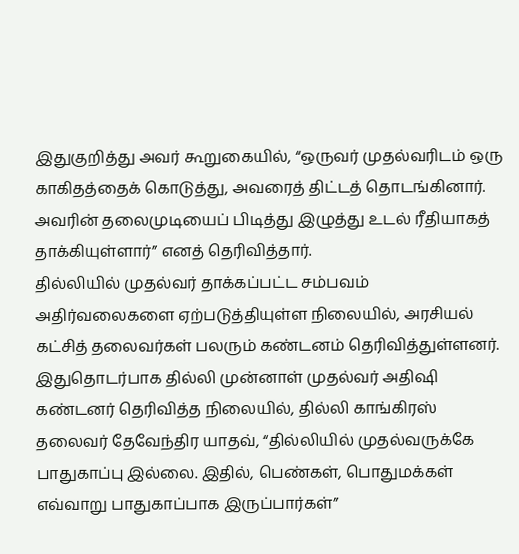இதுகுறித்து அவர் கூறுகையில், “ஒருவர் முதல்வரிடம் ஒரு காகிதத்தைக் கொடுத்து, அவரைத் திட்டத் தொடங்கினார். அவரின் தலைமுடியைப் பிடித்து இழுத்து உடல் ரீதியாகத் தாக்கியுள்ளார்” எனத் தெரிவித்தார்.
தில்லியில் முதல்வர் தாக்கப்பட்ட சம்பவம் அதிர்வலைகளை ஏற்படுத்தியுள்ள நிலையில், அரசியல் கட்சித் தலைவர்கள் பலரும் கண்டனம் தெரிவித்துள்ளனர்.
இதுதொடர்பாக தில்லி முன்னாள் முதல்வர் அதிஷி கண்டனர் தெரிவித்த நிலையில், தில்லி காங்கிரஸ் தலைவர் தேவேந்திர யாதவ், “தில்லியில் முதல்வருக்கே பாதுகாப்பு இல்லை. இதில், பெண்கள், பொதுமக்கள் எவ்வாறு பாதுகாப்பாக இருப்பார்கள்”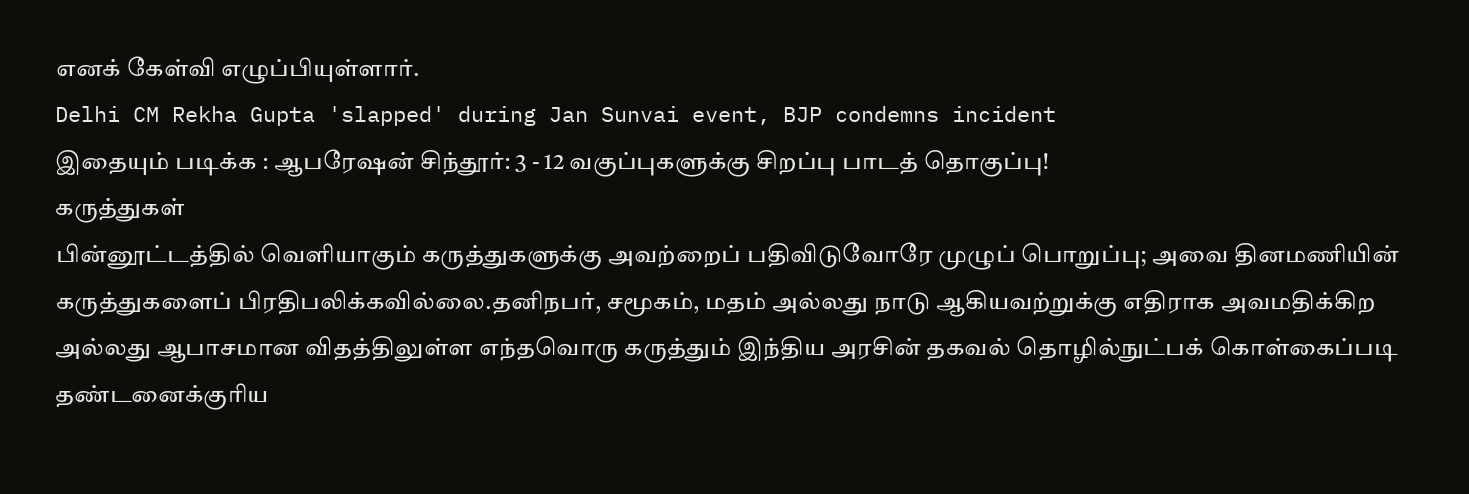எனக் கேள்வி எழுப்பியுள்ளார்.
Delhi CM Rekha Gupta 'slapped' during Jan Sunvai event, BJP condemns incident
இதையும் படிக்க : ஆபரேஷன் சிந்தூர்: 3 - 12 வகுப்புகளுக்கு சிறப்பு பாடத் தொகுப்பு!
கருத்துகள்
பின்னூட்டத்தில் வெளியாகும் கருத்துகளுக்கு அவற்றைப் பதிவிடுவோரே முழுப் பொறுப்பு; அவை தினமணியின் கருத்துகளைப் பிரதிபலிக்கவில்லை.தனிநபர், சமூகம், மதம் அல்லது நாடு ஆகியவற்றுக்கு எதிராக அவமதிக்கிற அல்லது ஆபாசமான விதத்திலுள்ள எந்தவொரு கருத்தும் இந்திய அரசின் தகவல் தொழில்நுட்பக் கொள்கைப்படி தண்டனைக்குரிய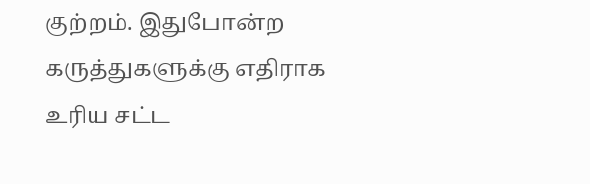குற்றம். இதுபோன்ற கருத்துகளுக்கு எதிராக உரிய சட்ட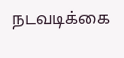நடவடிக்கை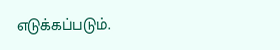எடுக்கப்படும்.